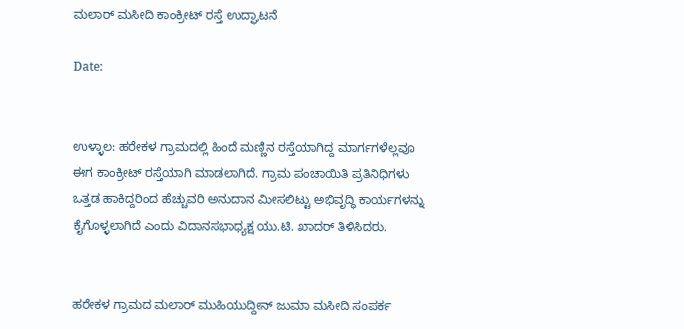ಮಲಾರ್ ಮಸೀದಿ ಕಾಂಕ್ರೀಟ್ ರಸ್ತೆ ಉದ್ಘಾಟನೆ

Date:


ಉಳ್ಳಾಲ: ಹರೇಕಳ ಗ್ರಾಮದಲ್ಲಿ ಹಿಂದೆ ಮಣ್ಣಿನ ರಸ್ತೆಯಾಗಿದ್ದ ಮಾರ್ಗಗಳೆಲ್ಲವೂ ಈಗ ಕಾಂಕ್ರೀಟ್ ರಸ್ತೆಯಾಗಿ ಮಾಡಲಾಗಿದೆ. ಗ್ರಾಮ ಪಂಚಾಯಿತಿ ಪ್ರತಿನಿಧಿಗಳು ಒತ್ತಡ ಹಾಕಿದ್ದರಿಂದ ಹೆಚ್ಚುವರಿ ಅನುದಾನ ಮೀಸಲಿಟ್ಟು ಅಭಿವೃದ್ಧಿ ಕಾರ್ಯಗಳನ್ನು ಕೈಗೊಳ್ಳಲಾಗಿದೆ ಎಂದು ವಿದಾನಸಭಾಧ್ಯಕ್ಷ ಯು.ಟಿ. ಖಾದರ್ ತಿಳಿಸಿದರು.


ಹರೇಕಳ ಗ್ರಾಮದ ಮಲಾರ್ ಮುಹಿಯುದ್ದೀನ್ ಜುಮಾ ಮಸೀದಿ ಸಂಪರ್ಕ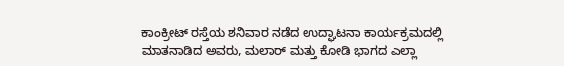ಕಾಂಕ್ರೀಟ್ ರಸ್ತೆಯ ಶನಿವಾರ ನಡೆದ ಉದ್ಘಾಟನಾ ಕಾರ್ಯಕ್ರಮದಲ್ಲಿ ಮಾತನಾಡಿದ ಅವರು, ಮಲಾರ್ ಮತ್ತು ಕೋಡಿ ಭಾಗದ ಎಲ್ಲಾ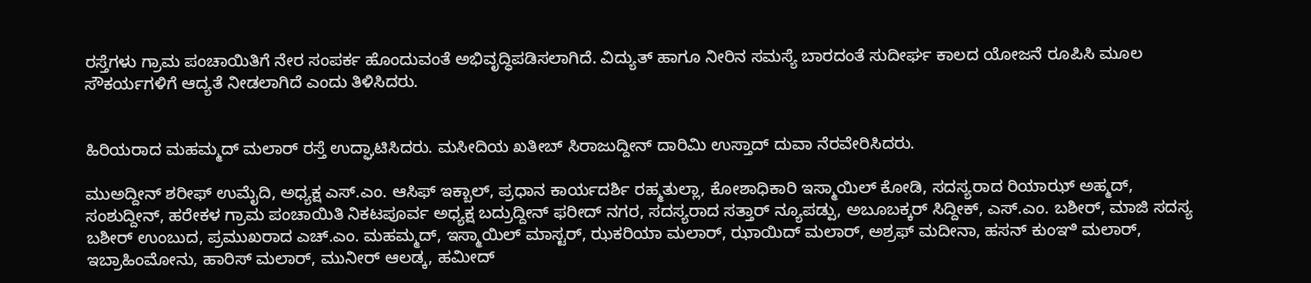ರಸ್ತೆಗಳು ಗ್ರಾಮ ಪಂಚಾಯಿತಿಗೆ ನೇರ ಸಂಪರ್ಕ ಹೊಂದುವಂತೆ ಅಭಿವೃದ್ಧಿಪಡಿಸಲಾಗಿದೆ. ವಿದ್ಯುತ್ ಹಾಗೂ ನೀರಿನ ಸಮಸ್ಯೆ ಬಾರದಂತೆ ಸುದೀರ್ಘ ಕಾಲದ ಯೋಜನೆ ರೂಪಿಸಿ ಮೂಲ ಸೌಕರ್ಯಗಳಿಗೆ ಆದ್ಯತೆ ನೀಡಲಾಗಿದೆ ಎಂದು ತಿಳಿಸಿದರು.


ಹಿರಿಯರಾದ ಮಹಮ್ಮದ್ ಮಲಾರ್ ರಸ್ತೆ ಉದ್ಘಾಟಿಸಿದರು. ಮಸೀದಿಯ ಖತೀಬ್ ಸಿರಾಜುದ್ದೀನ್ ದಾರಿಮಿ ಉಸ್ತಾದ್ ದುವಾ ನೆರವೇರಿಸಿದರು.

ಮುಅದ್ದೀನ್ ಶರೀಫ್ ಉಮೈದಿ, ಅಧ್ಯಕ್ಷ ಎಸ್.ಎಂ. ಆಸಿಫ್ ಇಕ್ಬಾಲ್, ಪ್ರಧಾನ ಕಾರ್ಯದರ್ಶಿ ರಹ್ಮತುಲ್ಲಾ, ಕೋಶಾಧಿಕಾರಿ ಇಸ್ಮಾಯಿಲ್ ಕೋಡಿ, ಸದಸ್ಯರಾದ ರಿಯಾಝ್ ಅಹ್ಮದ್, ಸಂಶುದ್ದೀನ್, ಹರೇಕಳ ಗ್ರಾಮ ಪಂಚಾಯಿತಿ ನಿಕಟಪೂರ್ವ ಅಧ್ಯಕ್ಷ ಬದ್ರುದ್ದೀನ್ ಫರೀದ್ ನಗರ, ಸದಸ್ಯರಾದ ಸತ್ತಾರ್ ನ್ಯೂಪಡ್ಪು, ಅಬೂಬಕ್ಕರ್ ಸಿದ್ದೀಕ್, ಎಸ್.ಎಂ. ಬಶೀರ್, ಮಾಜಿ ಸದಸ್ಯ ಬಶೀರ್ ಉಂಬುದ, ಪ್ರಮುಖರಾದ ಎಚ್.ಎಂ. ಮಹಮ್ಮದ್, ಇಸ್ಮಾಯಿಲ್ ಮಾಸ್ಟರ್, ಝಕರಿಯಾ ಮಲಾರ್, ಝಾಯಿದ್ ಮಲಾರ್, ಅಶ್ರಫ್ ಮದೀನಾ, ಹಸನ್ ಕುಂಞಿ ಮಲಾರ್, ಇಬ್ರಾಹಿಂಮೋನು, ಹಾರಿಸ್ ಮಲಾರ್, ಮುನೀರ್ ಆಲಡ್ಕ, ಹಮೀದ್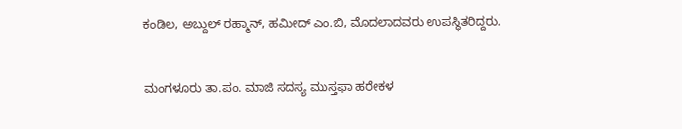ಕಂಡಿಲ, ಅಬ್ದುಲ್ ರಹ್ಮಾನ್, ಹಮೀದ್ ಎಂ.ಬಿ, ಮೊದಲಾದವರು ಉಪಸ್ಥಿತರಿದ್ದರು.


ಮಂಗಳೂರು ತಾ.ಪಂ. ಮಾಜಿ ಸದಸ್ಯ ಮುಸ್ತಫಾ ಹರೇಕಳ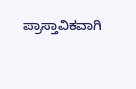ಪ್ರಾಸ್ತಾವಿಕವಾಗಿ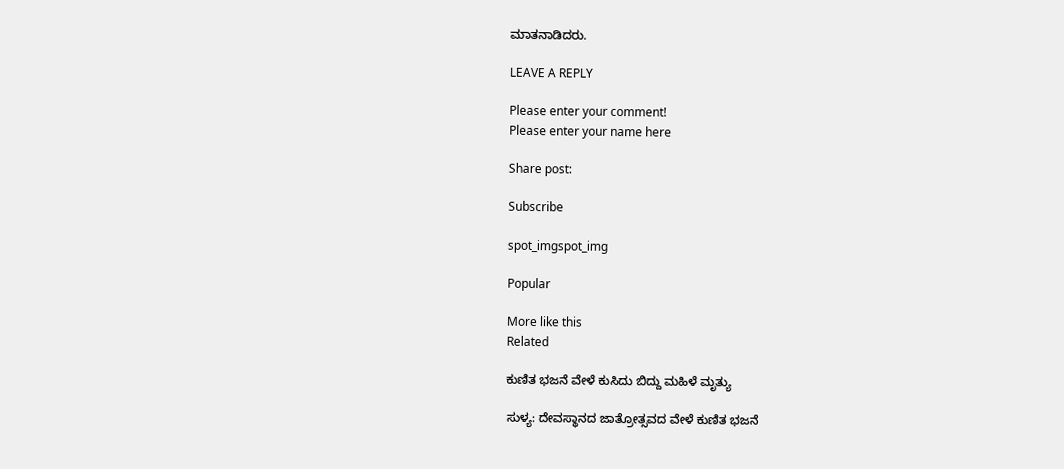ಮಾತನಾಡಿದರು.

LEAVE A REPLY

Please enter your comment!
Please enter your name here

Share post:

Subscribe

spot_imgspot_img

Popular

More like this
Related

ಕುಣಿತ ಭಜನೆ ವೇಳೆ ಕುಸಿದು ಬಿದ್ದು ಮಹಿಳೆ ಮೃತ್ಯು

ಸುಳ್ಯ: ದೇವಸ್ಥಾನದ ಜಾತ್ರೋತ್ಸವದ ವೇಳೆ ಕುಣಿತ ಭಜನೆ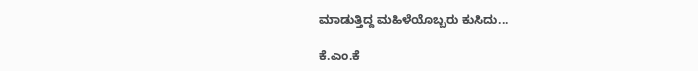ಮಾಡುತ್ತಿದ್ದ ಮಹಿಳೆಯೊಬ್ಬರು ಕುಸಿದು...

ಕೆ.ಎಂ.ಕೆ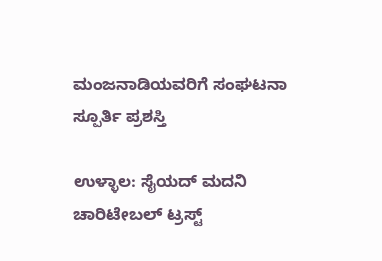ಮಂಜನಾಡಿಯವರಿಗೆ ಸಂಘಟನಾ ಸ್ಪೂರ್ತಿ ಪ್ರಶಸ್ತಿ

ಉಳ್ಳಾಲ: ಸೈಯದ್ ಮದನಿ ಚಾರಿಟೇಬಲ್ ಟ್ರಸ್ಟ್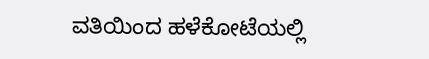ವತಿಯಿಂದ ಹಳೆಕೋಟೆಯಲ್ಲಿ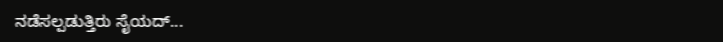ನಡೆಸಲ್ಪಡುತ್ತಿರು ಸೈಯದ್...